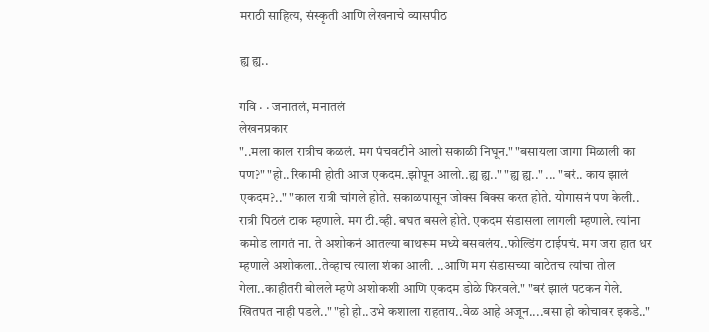मराठी साहित्य, संस्कृती आणि लेखनाचे व्यासपीठ

ह्य ह्य..

गवि · · जनातलं, मनातलं
लेखनप्रकार
"..मला काल रात्रीच कळलं. मग पंचवटीने आलो सकाळी निघून." "बसायला जागा मिळाली का पण?" "हो..रिकामी होती आज एकदम..झोपून आलो..ह्य ह्य.." "ह्य ह्य.." ... "बरं.. काय झालं एकदम?.." "काल रात्री चांगले होते. सकाळपासून जोक्स बिक्स करत होते. योगासनं पण केली.. रात्री पिठलं टाक म्हणाले. मग टी.व्ही. बघत बसले होते. एकदम संडासला लागली म्हणाले. त्यांना कमोड लागतं ना. ते अशोकनं आतल्या बाथरूम मध्ये बसवलंय..फोल्डिंग टाईपचं. मग जरा हात धर म्हणाले अशोकला..तेव्हाच त्याला शंका आली. ..आणि मग संडासच्या वाटेतच त्यांचा तोल गेला..काहीतरी बोलले म्हणे अशोकशी आणि एकदम डोळे फिरवले." "बरं झालं पटकन गेले. खितपत नाही पडले.." "हो हो..उभे कशाला राहताय..वेळ आहे अजून....बसा हो कोचावर इकडे.."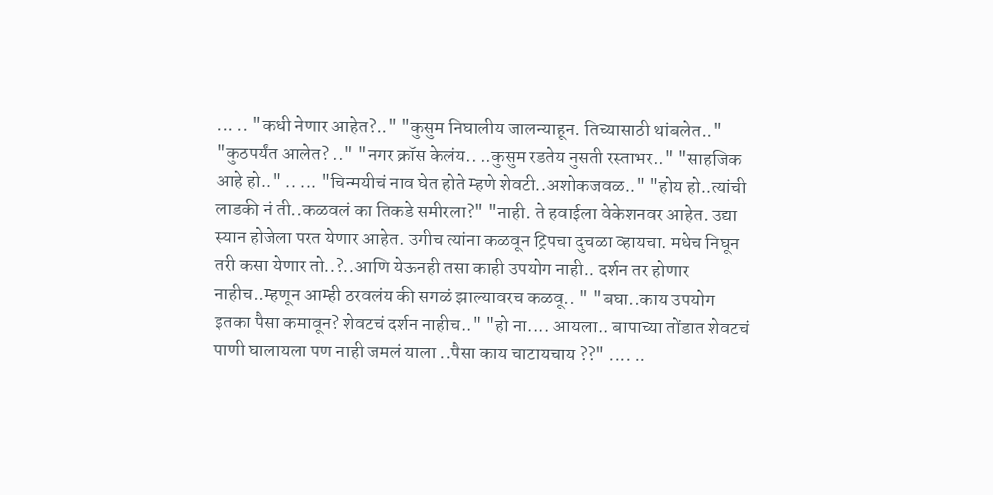... .. "कधी नेणार आहेत?.." "कुसुम निघालीय जालन्याहून. तिच्यासाठी थांबलेत.." "कुठपर्यंत आलेत? .." "नगर क्रॉस केलंय.. ..कुसुम रडतेय नुसती रस्ताभर.." "साहजिक आहे हो.." .. ... "चिन्मयीचं नाव घेत होते म्हणे शेवटी..अशोकजवळ.." "होय हो..त्यांची लाडकी नं ती..कळवलं का तिकडे समीरला?" "नाही. ते हवाईला वेकेशनवर आहेत. उद्या स्यान होजेला परत येणार आहेत. उगीच त्यांना कळवून ट्रिपचा दुचळा व्हायचा. मधेच निघून तरी कसा येणार तो..?..आणि येऊनही तसा काही उपयोग नाही.. दर्शन तर होणार नाहीच..म्हणून आम्ही ठरवलंय की सगळं झाल्यावरच कळवू.. " "बघा..काय उपयोग इतका पैसा कमावून? शेवटचं दर्शन नाहीच.." "हो ना.... आयला.. बापाच्या तोंडात शेवटचं पाणी घालायला पण नाही जमलं याला ..पैसा काय चाटायचाय ??" .... ..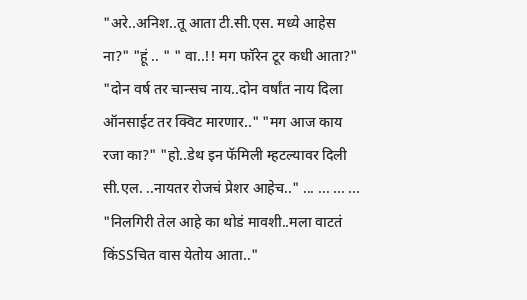"अरे..अनिश..तू आता टी.सी.एस. मध्ये आहेस ना?" "हूं .. " " वा..!! मग फॉरेन टूर कधी आता?" "दोन वर्ष तर चान्सच नाय..दोन वर्षांत नाय दिला ऑनसाईट तर क्विट मारणार.." "मग आज काय रजा का?" "हो..डेथ इन फॅमिली म्हटल्यावर दिली सी.एल. ..नायतर रोजचं प्रेशर आहेच.." ... ... ... ... "निलगिरी तेल आहे का थोडं मावशी..मला वाटतं किंSSचित वास येतोय आता.."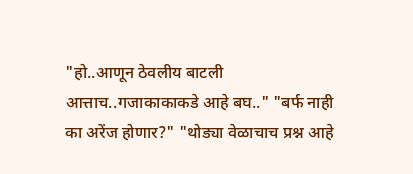"हो..आणून ठेवलीय बाटली आत्ताच..गजाकाकाकडे आहे बघ.." "बर्फ नाही का अरेंज होणार?" "थोड्या वेळाचाच प्रश्न आहे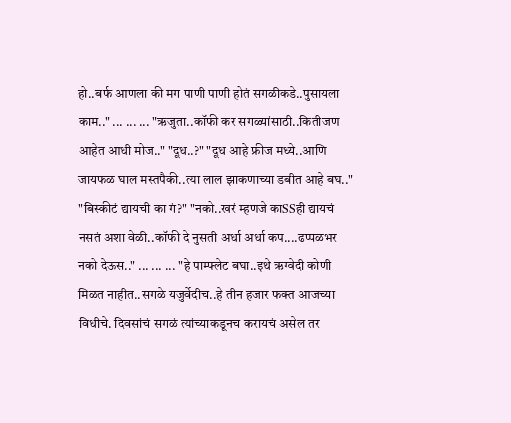हो..बर्फ आणला की मग पाणी पाणी होतं सगळीकडे..पुसायला काम.." ... ... ... "ऋजुता..कॉफी कर सगळ्यांसाठी..कितीजण आहेत आधी मोज.." "दूध..?" "दूध आहे फ्रीज मध्ये..आणि जायफळ घाल मस्तपैकी..त्या लाल झाकणाच्या डबीत आहे बघ.." "बिस्कीटं द्यायची का गं?" "नको..खरं म्हणजे काSSही द्यायचं नसतं अशा वेळी..कॉफी दे नुसती अर्धा अर्धा कप....ढप्पळभर नको देऊस.." ... ... ... "हे पाम्फ्लेट बघा..इथे ऋग्वेदी कोणी मिळत नाहीत..सगळे यजुर्वेदीच..हे तीन हजार फक्त आजच्या विधीचे. दिवसांचं सगळं त्यांच्याकडूनच करायचं असेल तर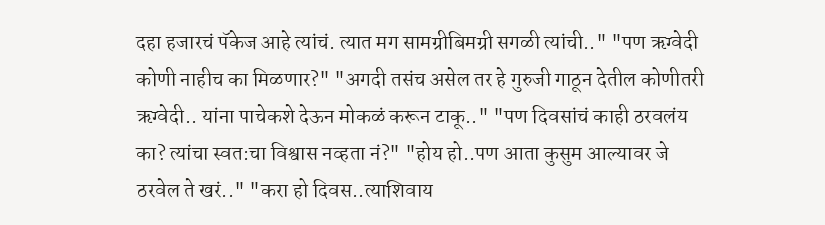दहा हजारचं पॅकेज आहे त्यांचं. त्यात मग सामग्रीबिमग्री सगळी त्यांची.." "पण ऋग्वेदी कोणी नाहीच का मिळणार?" "अगदी तसंच असेल तर हे गुरुजी गाठून देतील कोणीतरी ऋग्वेदी.. यांना पाचेकशे देऊन मोकळं करून टाकू.." "पण दिवसांचं काही ठरवलंय का? त्यांचा स्वत:चा विश्वास नव्हता नं?" "होय हो..पण आता कुसुम आल्यावर जे ठरवेल ते खरं.." "करा हो दिवस..त्याशिवाय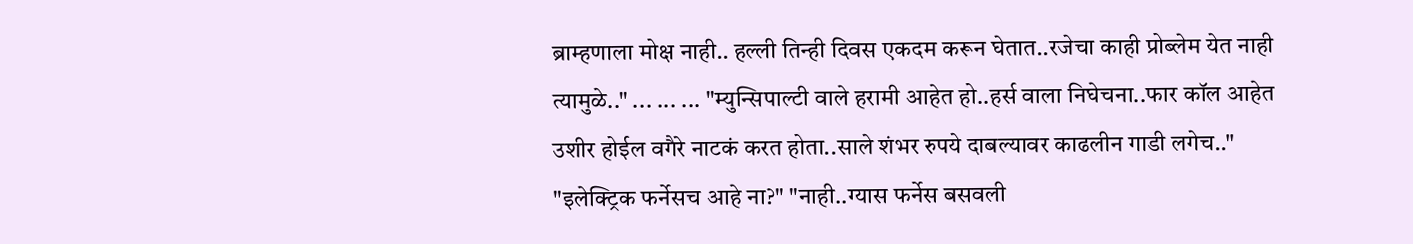ब्राम्हणाला मोक्ष नाही.. हल्ली तिन्ही दिवस एकदम करून घेतात..रजेचा काही प्रोब्लेम येत नाही त्यामुळे.." ... ... ... "म्युन्सिपाल्टी वाले हरामी आहेत हो..हर्स वाला निघेचना..फार कॉल आहेत उशीर होईल वगैरे नाटकं करत होता..साले शंभर रुपये दाबल्यावर काढलीन गाडी लगेच.." "इलेक्ट्रिक फर्नेसच आहे ना?" "नाही..ग्यास फर्नेस बसवली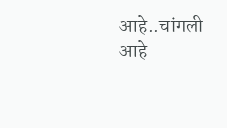आहे..चांगली आहे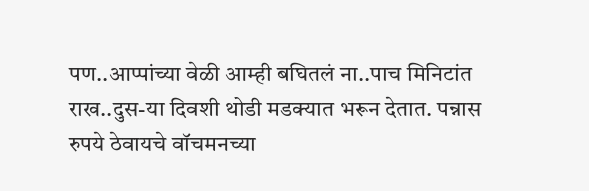पण..आप्पांच्या वेळी आम्ही बघितलं ना..पाच मिनिटांत राख..दुस-या दिवशी थोडी मडक्यात भरून देतात. पन्नास रुपये ठेवायचे वॉचमनच्या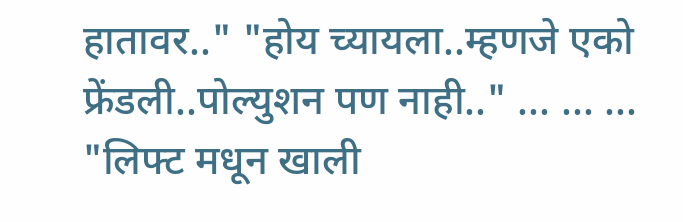हातावर.." "होय च्यायला..म्हणजे एको फ्रेंडली..पोल्युशन पण नाही.." ... ... ... "लिफ्ट मधून खाली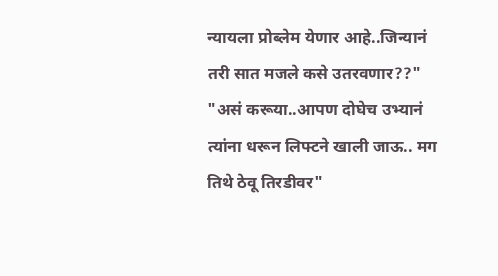न्यायला प्रोब्लेम येणार आहे..जिन्यानं तरी सात मजले कसे उतरवणार??" "असं करूया..आपण दोघेच उभ्यानं त्यांना धरून लिफ्टने खाली जाऊ.. मग तिथे ठेवू तिरडीवर"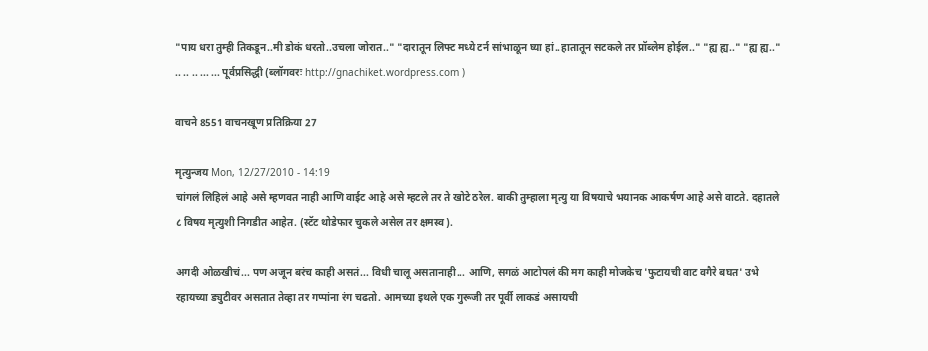"पाय धरा तुम्ही तिकडून..मी डोकं धरतो..उचला जोरात.." "दारातून लिफ्ट मध्ये टर्न सांभाळून घ्या हां..हातातून सटकले तर प्रॉब्लेम होईल.." "ह्य ह्य.." "ह्य ह्य.." .. .. .. ... ... पूर्वप्रसिद्धी (ब्लॉगवरः http://gnachiket.wordpress.com )

वाचने 8551 वाचनखूण प्रतिक्रिया 27

मृत्युन्जय Mon, 12/27/2010 - 14:19
चांगलं लिहिलं आहे असे म्हणवत नाही आणि वाईट आहे असे म्हटले तर ते खोटे ठरेल. बाकी तुम्हाला मृत्यु या विषयाचे भयानक आकर्षण आहे असे वाटते. दहातले ८ विषय मृत्युशी निगडीत आहेत. (स्टॅट थोडेफार चुकले असेल तर क्षमस्व).

अगदी ओळखीचं... पण अजून बरंच काही असतं... विधी चालू असतानाही... आणि, सगळं आटोपलं की मग काही मोजकेच 'फुटायची वाट वगैरे बघत' उभे रहायच्या ड्युटीवर असतात तेव्हा तर गप्पांना रंग चढतो. आमच्या इथले एक गुरूजी तर पूर्वी लाकडं असायची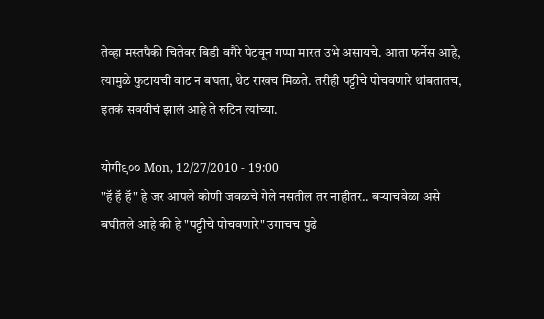तेव्हा मस्तपैकी चितेवर बिडी वगैरे पेटवून गप्पा मारत उभे असायचे. आता फर्नेस आहे, त्यामुळे फुटायची वाट न बघता, थेट राखच मिळते. तरीही पट्टीचे पोचवणारे थांबतातच, इतकं सवयीचं झालं आहे ते रुटिन त्यांच्या.

योगी९०० Mon, 12/27/2010 - 19:00
"हॅ हॅ हॅ" हे जर आपले कोणी जवळचे गेले नसतील तर नाहीतर.. बर्‍याचवेळा असे बघीतले आहे की हे "पट्टीचे पोचवणारे" उगाचच पुढे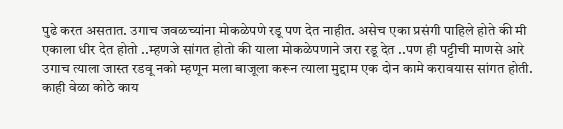पुढे करत असतात. उगाच जवळच्यांना मोकळेपणे रडू पण देत नाहीत. असेच एका प्रसंगी पाहिले होते की मी एकाला धीर देत होतो ..म्हणजे सांगत होतो की याला मोकळेपणाने जरा रडू देत ..पण ही पट्टीची माणसे आरे उगाच त्याला जास्त रडवू नको म्हणून मला बाजूला करून त्याला मुद्दाम एक दोन कामे करावयास सांगत होती. काही वेळा कोठे काय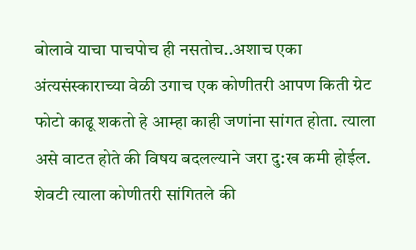बोलावे याचा पाचपोच ही नसतोच..अशाच एका अंत्यसंस्काराच्या वेळी उगाच एक कोणीतरी आपण किती ग्रेट फोटो काढू शकतो हे आम्हा काही जणांना सांगत होता. त्याला असे वाटत होते की विषय बदलल्याने जरा दु:ख कमी होईल. शेवटी त्याला कोणीतरी सांगितले की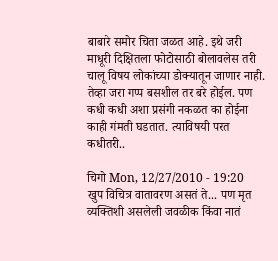बाबारे समोर चिता जळत आहे. इथे जरी माधूरी दिक्षितला फोटोसाठी बोलावलेस तरी चालू विषय लोकांच्या डोक्यातून जाणार नाही. तेव्हा जरा गप्प बसशील तर बरे होईल. पण कधी कधी अशा प्रसंगी नकळत का होईना काही गंमती घडतात. त्याविषयी परत कधीतरी..

चिगो Mon, 12/27/2010 - 19:20
खुप विचित्र वातावरण असतं ते... पण मृत व्यक्तिशी असलेली जवळीक किंवा नातं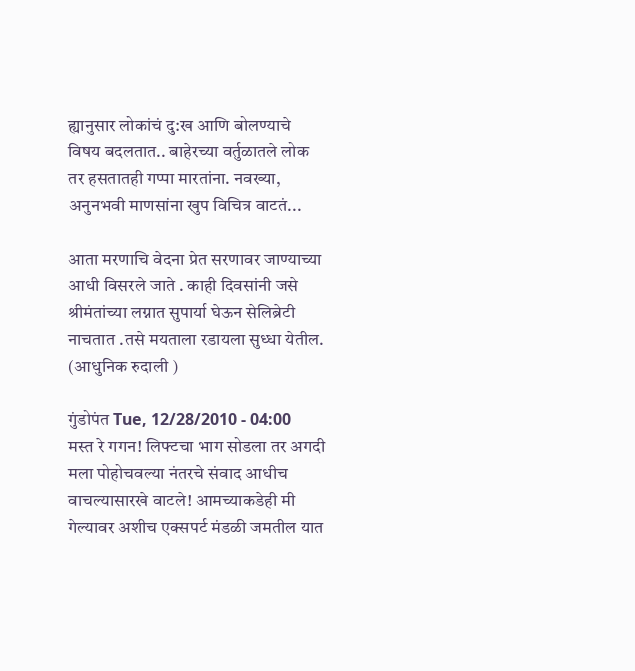ह्यानुसार लोकांचं दु:ख आणि बोलण्याचे विषय बदलतात.. बाहेरच्या वर्तुळातले लोक तर हसतातही गप्पा मारतांना. नवख्या, अनुनभवी माणसांना खुप विचित्र वाटतं...

आता मरणाचि वेदना प्रेत सरणावर जाण्याच्या आधी विसरले जाते . काही दिवसांनी जसे श्रीमंतांच्या लग्नात सुपार्या घेऊन सेलिब्रेटी नाचतात .तसे मयताला रडायला सुध्धा येतील. (आधुनिक रुदाली )

गुंडोपंत Tue, 12/28/2010 - 04:00
मस्त रे गगन! लिफ्टचा भाग सोडला तर अगदी मला पोहोचवल्या नंतरचे संवाद आधीच वाचल्यासारखे वाटले! आमच्याकडेही मी गेल्यावर अशीच एक्सपर्ट मंडळी जमतील यात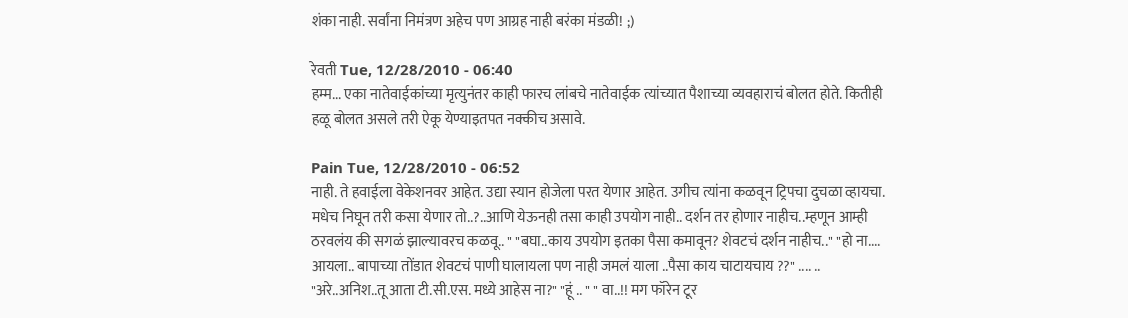शंका नाही. सर्वांना निमंत्रण अहेच पण आग्रह नाही बरंका मंडळी! ;)

रेवती Tue, 12/28/2010 - 06:40
हम्म... एका नातेवाईकांच्या मृत्युनंतर काही फारच लांबचे नातेवाईक त्यांच्यात पैशाच्या व्यवहाराचं बोलत होते. कितीही हळू बोलत असले तरी ऐकू येण्याइतपत नक्कीच असावे.

Pain Tue, 12/28/2010 - 06:52
नाही. ते हवाईला वेकेशनवर आहेत. उद्या स्यान होजेला परत येणार आहेत. उगीच त्यांना कळवून ट्रिपचा दुचळा व्हायचा. मधेच निघून तरी कसा येणार तो..?..आणि येऊनही तसा काही उपयोग नाही.. दर्शन तर होणार नाहीच..म्हणून आम्ही ठरवलंय की सगळं झाल्यावरच कळवू.. " "बघा..काय उपयोग इतका पैसा कमावून? शेवटचं दर्शन नाहीच.." "हो ना.... आयला.. बापाच्या तोंडात शेवटचं पाणी घालायला पण नाही जमलं याला ..पैसा काय चाटायचाय ??" .... .. "अरे..अनिश..तू आता टी.सी.एस. मध्ये आहेस ना?" "हूं .. " " वा..!! मग फॉरेन टूर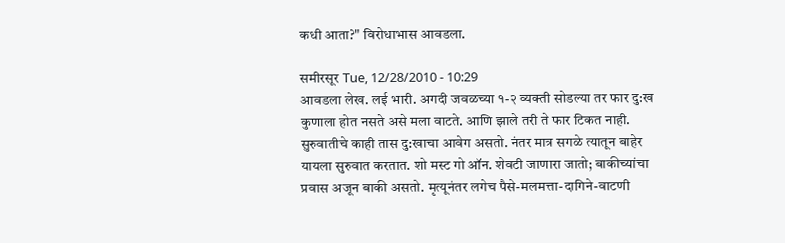कधी आता?" विरोधाभास आवडला.

समीरसूर Tue, 12/28/2010 - 10:29
आवडला लेख. लई भारी. अगदी जवळच्या १-२ व्यक्ती सोडल्या तर फार दु:ख कुणाला होत नसते असे मला वाटते. आणि झाले तरी ते फार टिकत नाही. सुरुवातीचे काही तास दु:खाचा आवेग असतो. नंतर मात्र सगळे त्यातून बाहेर यायला सुरुवात करतात. शो मस्ट गो ऑन. शेवटी जाणारा जातो; बाकीच्यांचा प्रवास अजून बाकी असतो. मृत्यूनंतर लगेच पैसे-मलमत्ता-दागिने-वाटणी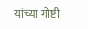यांच्या गोष्टी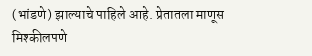(भांडणे) झाल्याचे पाहिले आहे. प्रेतातला माणूस मिश्कीलपणे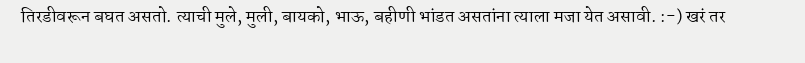तिरडीवरून बघत असतो. त्याची मुले, मुली, बायको, भाऊ, बहीणी भांडत असतांना त्याला मजा येत असावी. :-) खरं तर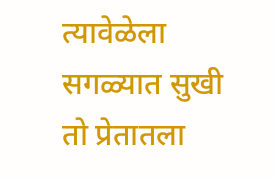त्यावेळेला सगळ्यात सुखी तो प्रेतातला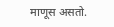माणूस असतो.